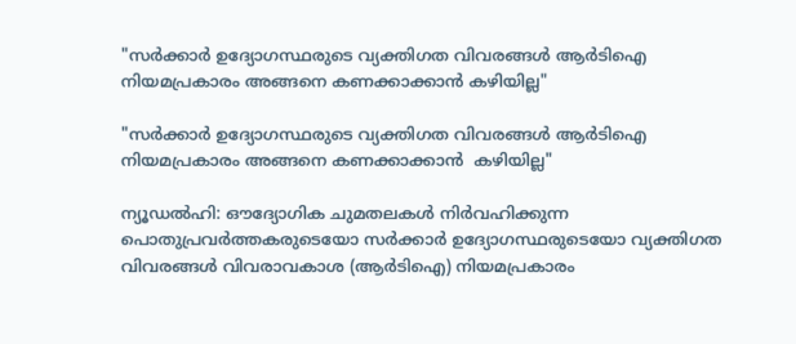"സർക്കാർ ഉദ്യോഗസ്ഥരുടെ വ്യക്തിഗത വിവരങ്ങൾ ആർടിഐ നിയമപ്രകാരം അങ്ങനെ കണക്കാക്കാൻ കഴിയില്ല"

"സർക്കാർ ഉദ്യോഗസ്ഥരുടെ വ്യക്തിഗത വിവരങ്ങൾ ആർടിഐ നിയമപ്രകാരം അങ്ങനെ കണക്കാക്കാൻ  കഴിയില്ല"

ന്യൂഡൽഹി: ഔദ്യോഗിക ചുമതലകൾ നിർവഹിക്കുന്ന പൊതുപ്രവർത്തകരുടെയോ സർക്കാർ ഉദ്യോഗസ്ഥരുടെയോ വ്യക്തിഗത വിവരങ്ങൾ വിവരാവകാശ (ആർടിഐ) നിയമപ്രകാരം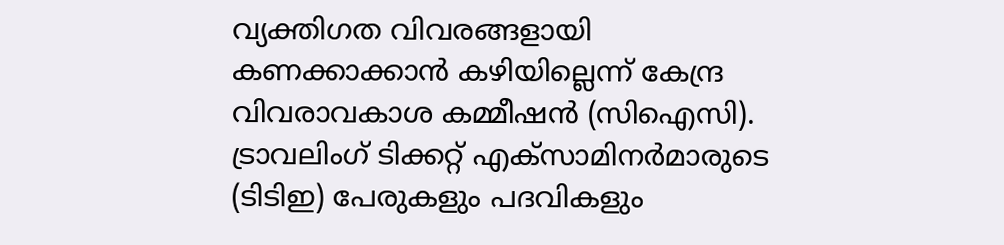വ്യക്തിഗത വിവരങ്ങളായി കണക്കാക്കാൻ കഴിയില്ലെന്ന് കേന്ദ്ര വിവരാവകാശ കമ്മീഷൻ (സിഐസി). ട്രാവലിംഗ് ടിക്കറ്റ് എക്‌സാമിനർമാരുടെ (ടിടിഇ) പേരുകളും പദവികളും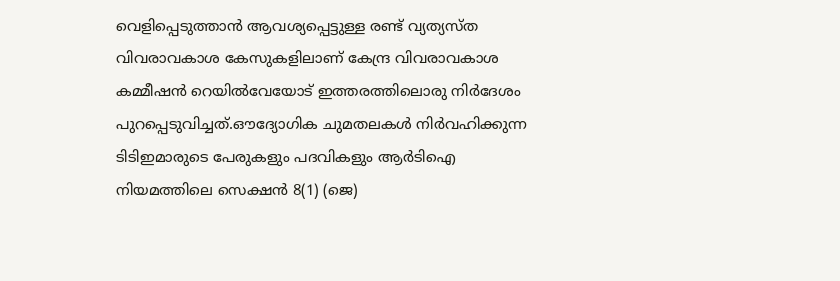വെളിപ്പെടുത്താൻ ആവശ്യപ്പെട്ടുള്ള രണ്ട് വ്യത്യസ്‌ത വിവരാവകാശ കേസുകളിലാണ് കേന്ദ്ര വിവരാവകാശ കമ്മീഷൻ റെയിൽവേയോട് ഇത്തരത്തിലൊരു നിർദേശം പുറപ്പെടുവിച്ചത്.ഔദ്യോഗിക ചുമതലകൾ നിർവഹിക്കുന്ന ടിടിഇമാരുടെ പേരുകളും പദവികളും ആർടിഐ നിയമത്തിലെ സെക്ഷൻ 8(1) (ജെ)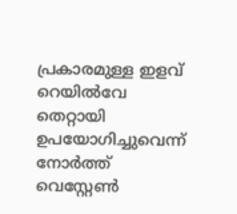പ്രകാരമുള്ള ഇളവ് റെയിൽവേ തെറ്റായി ഉപയോഗിച്ചുവെന്ന് നോർത്ത് വെസ്റ്റേൺ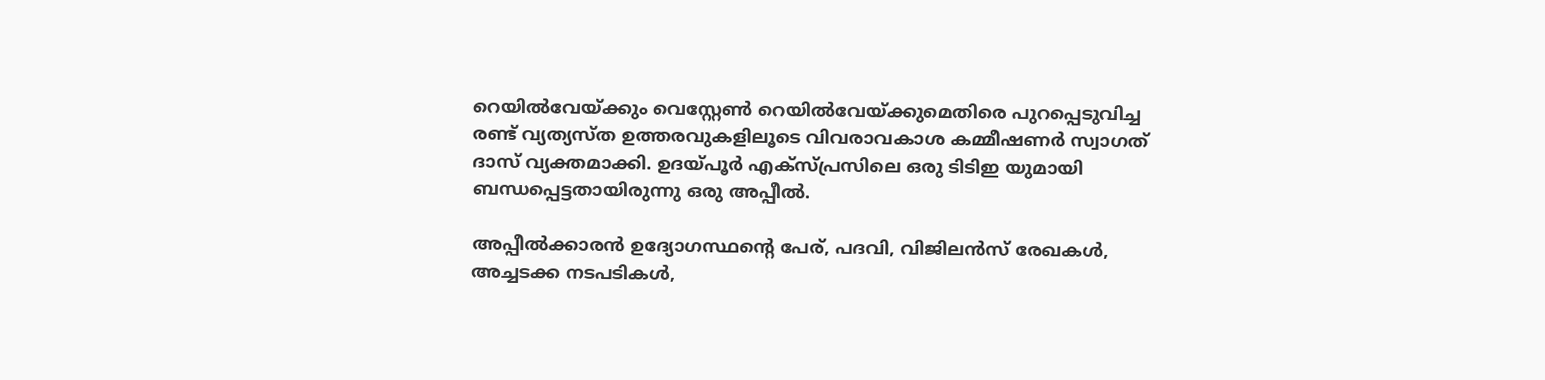റെയിൽവേയ്ക്കും വെസ്റ്റേൺ റെയിൽവേയ്ക്കുമെതിരെ പുറപ്പെടുവിച്ച രണ്ട് വ്യത്യസ്‌ത ഉത്തരവുകളിലൂടെ വിവരാവകാശ കമ്മീഷണർ സ്വാഗത് ദാസ് വ്യക്തമാക്കി. ഉദയ്‌പൂർ എക്‌സ്പ്രസിലെ ഒരു ടിടിഇ യുമായി ബന്ധപ്പെട്ടതായിരുന്നു ഒരു അപ്പീൽ.

അപ്പീൽക്കാരൻ ഉദ്യോഗസ്ഥൻ്റെ പേര്, പദവി, വിജിലൻസ് രേഖകൾ, അച്ചടക്ക നടപടികൾ,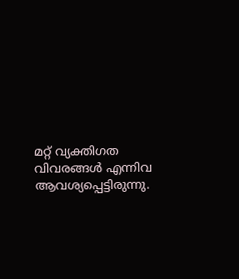മറ്റ് വ്യക്തിഗത വിവരങ്ങൾ എന്നിവ ആവശ്യപ്പെട്ടിരുന്നു.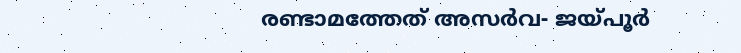രണ്ടാമത്തേത് അസർവ- ജയ്‌പൂർ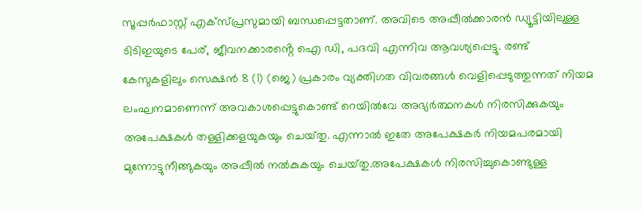സൂപ്പർഫാസ്റ്റ് എക്‌സ്പ്രസുമായി ബന്ധപ്പെട്ടതാണ്. അവിടെ അപ്പീൽക്കാരൻ ഡ്യൂട്ടിയിലുള്ള ടിടിഇയുടെ പേര്, ജീവനക്കാരൻ്റെ ഐ ഡി, പദവി എന്നിവ ആവശ്യപ്പെട്ടു. രണ്ട് കേസുകളിലും സെക്ഷൻ 8 (1) (ജെ) പ്രകാരം വ്യക്തിഗത വിവരങ്ങൾ വെളിപ്പെടുത്തുന്നത് നിയമ ലംഘനമാണെന്ന് അവകാശപ്പെട്ടുകൊണ്ട് റെയിൽവേ അഭ്യർത്ഥനകൾ നിരസിക്കുകയും അപേക്ഷകൾ തള്ളിക്കളയുകയും ചെയ്‌തു. എന്നാൽ ഇതേ അപേക്ഷകർ നിയമപരമായി മുന്നോട്ടുനീങ്ങുകയും അപ്പീൽ നൽകുകയും ചെയ്‌തു.അപേക്ഷകൾ നിരസിച്ചുകൊണ്ടുള്ള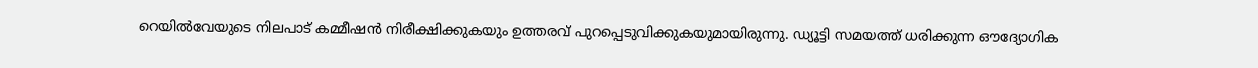റെയിൽവേയുടെ നിലപാട് കമ്മീഷൻ നിരീക്ഷിക്കുകയും ഉത്തരവ് പുറപ്പെടുവിക്കുകയുമായിരുന്നു. ഡ്യൂട്ടി സമയത്ത് ധരിക്കുന്ന ഔദ്യോഗിക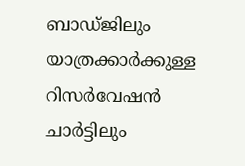ബാഡ്‌ജിലും യാത്രക്കാർക്കുള്ള റിസർവേഷൻ ചാർട്ടിലും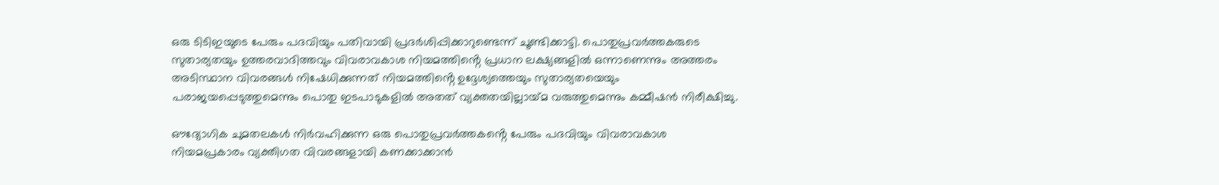ഒരു ടിടിഇയുടെ പേരും പദവിയും പതിവായി പ്രദർശിപ്പിക്കാറുണ്ടെന്ന് ചൂണ്ടിക്കാട്ടി. പൊതുപ്രവർത്തകരുടെ സുതാര്യതയും ഉത്തരവാദിത്തവും വിവരാവകാശ നിയമത്തിൻ്റെ പ്രധാന ലക്ഷ്യങ്ങളിൽ ഒന്നാണെന്നും അത്തരം അടിസ്ഥാന വിവരങ്ങൾ നിഷേധിക്കുന്നത് നിയമത്തിൻ്റെ ഉദ്ദേശ്യത്തെയും സുതാര്യതയെയും പരാജയപ്പെടുത്തുമെന്നും പൊതു ഇടപാടുകളിൽ അതത് വ്യക്തതയില്ലായ്‌മ വരുത്തുമെന്നും കമ്മീഷൻ നിരീക്ഷിച്ചു.

ഔദ്യോഗിക ചുമതലകൾ നിർവഹിക്കുന്ന ഒരു പൊതുപ്രവർത്തകൻ്റെ പേരും പദവിയും വിവരാവകാശ നിയമപ്രകാരം വ്യക്തിഗത വിവരങ്ങളായി കണക്കാക്കാൻ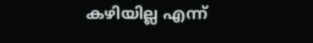കഴിയില്ല എന്ന്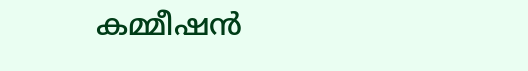കമ്മീഷൻ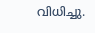വിധിച്ചു.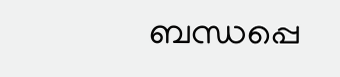ബന്ധപ്പെ